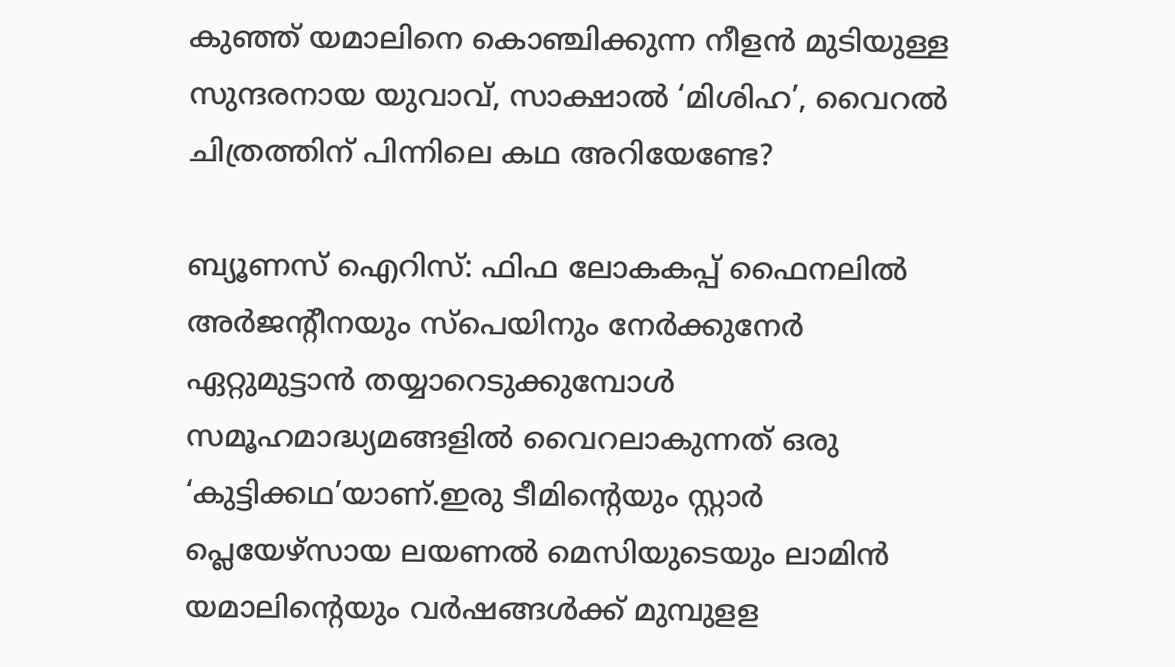കുഞ്ഞ് യമാലിനെ കൊഞ്ചിക്കുന്ന നീളൻ മുടിയുള്ള സുന്ദരനായ യുവാവ്, സാക്ഷാല്‍ ‘മിശിഹ’, വൈറല്‍ ചിത്രത്തിന് പിന്നിലെ കഥ അറിയേണ്ടേ?

ബ്യൂണസ് ഐറിസ്: ഫിഫ ലോകകപ്പ് ഫൈനലില്‍ അർജന്റീനയും സ്പെയിനും നേർക്കുനേർ ഏറ്റുമുട്ടാൻ തയ്യാറെടുക്കുമ്പോള്‍ സമൂഹമാദ്ധ്യമങ്ങളില്‍ വൈറലാകുന്നത് ഒരു ‘കുട്ടിക്കഥ’യാണ്.ഇരു ടീമിന്റെയും സ്റ്റാർ പ്ലെയേഴ്സായ ലയണല്‍ മെസിയുടെയും ലാമിൻ യമാലിന്റെയും വർഷങ്ങള്‍ക്ക് മുമ്പുളള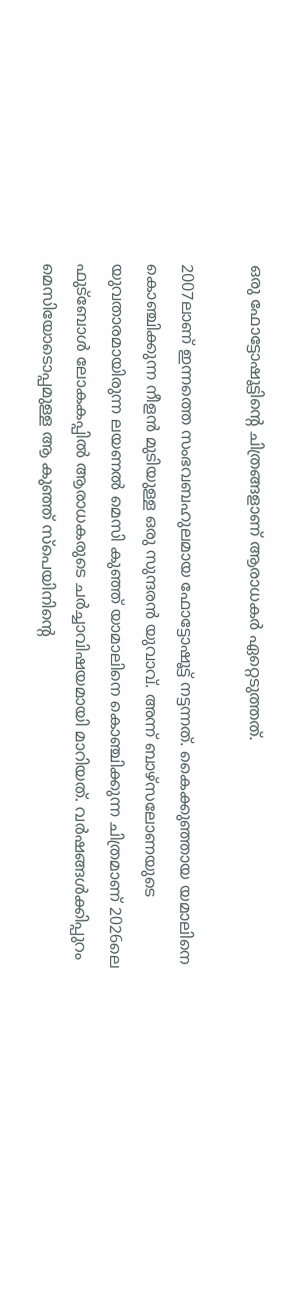ഒരു ഫോട്ടോഷൂട്ടിന്റെ ചിത്രങ്ങളാണ് ആരാധകർ ഏറ്റെടുത്തത്.

2007ലാണ് ഇന്നത്തെ സംഭവബഹുലമായ ഫോട്ടോഷൂട്ട് നട്ടന്നത്. കൈക്കുഞ്ഞായ യമാലിനെ കൊഞ്ചിക്കുന്ന നീളൻ മുടിയുള്ള ഒരു സുന്ദരൻ യുവാവ്. അന്ന് ബാഴ്‌സലോണയുടെ യുവതാരമായിരുന്ന ലയണല്‍ മെസി കു‍ഞ്ഞ് യാമാലിനെ കൊഞ്ചിക്കുന്ന ചിത്രമാണ് 2026ലെ ഫുട്ബോള്‍ ലോകകപ്പില്‍ ആരാധകരുടെ ചർച്ചാവിഷയമായി മാറിയത്. വർഷങ്ങള്‍ക്കിപ്പുറം മെസിയോടൊപ്പമുള്ള ആ കുഞ്ഞ് സ്പെയിനിന്റെ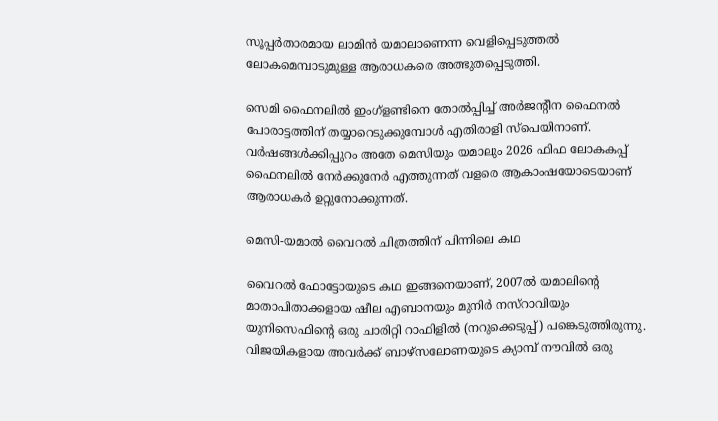സൂപ്പർതാരമായ ലാമിൻ യമാലാണെന്ന വെളിപ്പെടുത്തല്‍ ലോകമെമ്പാടുമുള്ള ആരാധകരെ അത്ഭുതപ്പെടുത്തി.

സെമി ഫൈനലില്‍ ഇംഗ്ളണ്ടിനെ തോല്‍പ്പിച്ച്‌ അർജന്റീന ഫൈനല്‍ പോരാട്ടത്തിന് തയ്യാറെടുക്കുമ്പോള്‍ എതിരാളി സ്പെയിനാണ്. വർഷങ്ങള്‍ക്കിപ്പുറം അതേ മെസിയും യമാലും 2026 ഫിഫ ലോകകപ്പ് ഫൈനലില്‍ നേർക്കുനേർ എത്തുന്നത് വളരെ ആകാംഷയോടെയാണ് ആരാധകർ ഉറ്റുനോക്കുന്നത്.

മെസി-യമാല്‍ വൈറല്‍ ചിത്രത്തിന് പിന്നിലെ കഥ

വൈറല്‍ ഫോട്ടോയുടെ കഥ ഇങ്ങനെയാണ്, 2007ല്‍ യമാലിന്റെ മാതാപിതാക്കളായ ഷീല എബാനയും മുനിർ നസ്റാവിയും യുനിസെഫിന്റെ ഒരു ചാരിറ്റി റാഫിളില്‍ (നറുക്കെടുപ്പ്) പങ്കെടുത്തിരുന്നു. വിജയികളായ അവർക്ക് ബാഴ്‌സലോണയുടെ ക്യാമ്പ് നൗവില്‍ ഒരു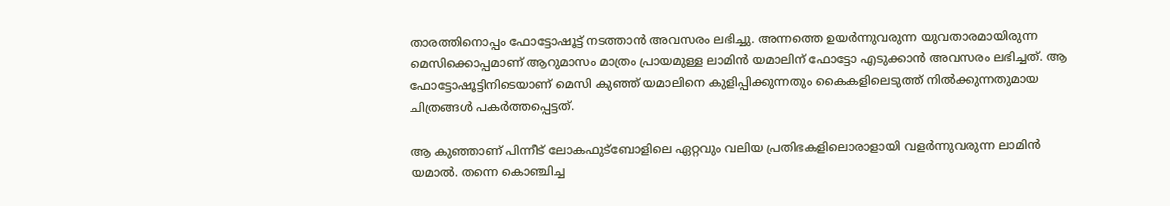താരത്തിനൊപ്പം ഫോട്ടോഷൂട്ട് നടത്താൻ അവസരം ലഭിച്ചു. അന്നത്തെ ഉയർന്നുവരുന്ന യുവതാരമായിരുന്ന മെസിക്കൊപ്പമാണ് ആറുമാസം മാത്രം പ്രായമുള്ള ലാമിൻ യമാലിന് ഫോട്ടോ എടുക്കാൻ അവസരം ലഭിച്ചത്. ആ ഫോട്ടോഷൂട്ടിനിടെയാണ് മെസി കുഞ്ഞ് യമാലിനെ കുളിപ്പിക്കുന്നതും കൈകളിലെടുത്ത് നില്‍ക്കുന്നതുമായ ചിത്രങ്ങള്‍ പകർത്തപ്പെട്ടത്.

ആ കുഞ്ഞാണ് പിന്നീട് ലോകഫുട്ബോളിലെ ഏറ്റവും വലിയ പ്രതിഭകളിലൊരാളായി വളർന്നുവരുന്ന ലാമിൻ യമാല്‍. തന്നെ കൊഞ്ചിച്ച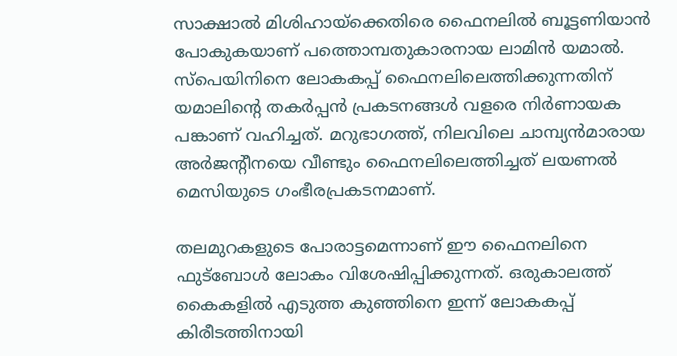സാക്ഷാല്‍ മിശിഹായ്ക്കെതിരെ ഫൈനലില്‍ ബൂട്ടണിയാൻ പോകുകയാണ് പത്തൊമ്പതുകാരനായ ലാമിൻ യമാല്‍. സ്പെയിനിനെ ലോകകപ്പ് ഫൈനലിലെത്തിക്കുന്നതിന് യമാലിന്റെ തകർപ്പൻ പ്രകടനങ്ങള്‍ വളരെ നിർണായക പങ്കാണ് വഹിച്ചത്. മറുഭാഗത്ത്, നിലവിലെ ചാമ്പ്യൻമാരായ അർജന്റീനയെ വീണ്ടും ഫൈനലിലെത്തിച്ചത് ലയണല്‍ മെസിയുടെ ഗംഭീരപ്രകടനമാണ്.

തലമുറകളുടെ പോരാട്ടമെന്നാണ് ഈ ഫൈനലിനെ ഫുട്ബോള്‍ ലോകം വിശേഷിപ്പിക്കുന്നത്. ഒരുകാലത്ത് കൈകളില്‍ എടുത്ത കുഞ്ഞിനെ ഇന്ന് ലോകകപ്പ് കിരീടത്തിനായി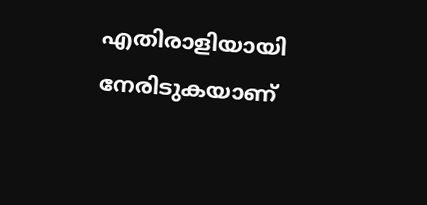എതിരാളിയായി നേരിടുകയാണ്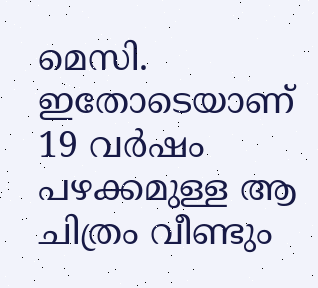മെസി. ഇതോടെയാണ് 19 വർഷം പഴക്കമുള്ള ആ ചിത്രം വീണ്ടും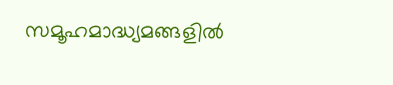സമൂഹമാദ്ധ്യമങ്ങളില്‍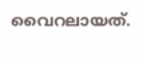വൈറലായത്.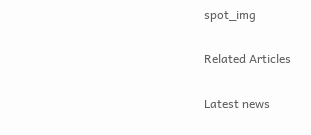spot_img

Related Articles

Latest news